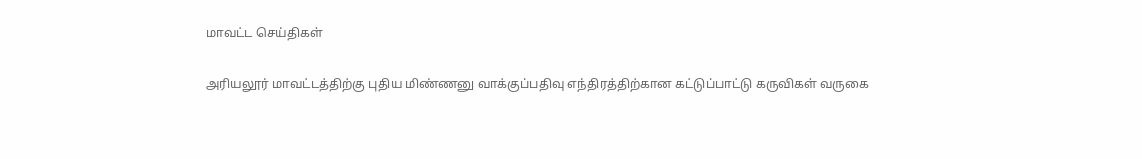மாவட்ட செய்திகள்

அரியலூர் மாவட்டத்திற்கு புதிய மிண்ணனு வாக்குப்பதிவு எந்திரத்திற்கான கட்டுப்பாட்டு கருவிகள் வருகை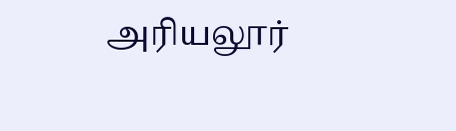அரியலூர்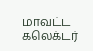மாவட்ட கலெக்டர்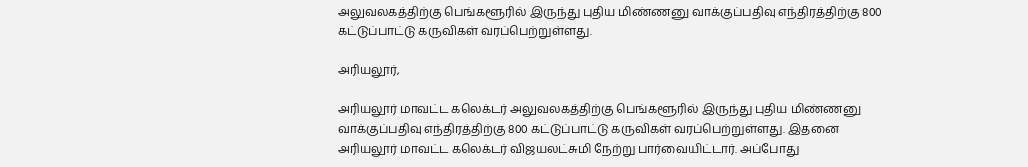அலுவலகத்திற்கு பெங்களூரில் இருந்து புதிய மிண்ணனு வாக்குப்பதிவு எந்திரத்திற்கு 800 கட்டுப்பாட்டு கருவிகள் வரப்பெற்றுள்ளது.

அரியலூர்,

அரியலூர் மாவட்ட கலெக்டர் அலுவலகத்திற்கு பெங்களூரில் இருந்து புதிய மிண்ணனு வாக்குப்பதிவு எந்திரத்திற்கு 800 கட்டுப்பாட்டு கருவிகள் வரப்பெற்றுள்ளது. இதனை அரியலூர் மாவட்ட கலெக்டர் விஜயலட்சுமி நேற்று பார்வையிட்டார். அப்போது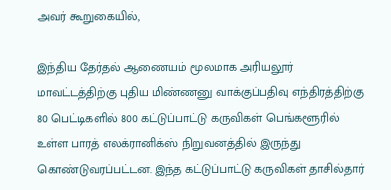அவர் கூறுகையில்,

இந்திய தேர்தல் ஆணையம் மூலமாக அரியலூர் மாவட்டத்திற்கு புதிய மிண்ணனு வாக்குப்பதிவு எந்திரத்திற்கு 80 பெட்டிகளில் 800 கட்டுப்பாட்டு கருவிகள் பெங்களூரில் உள்ள பாரத் எலக்ரானிக்ஸ் நிறுவனத்தில் இருந்து கொண்டுவரப்பட்டன. இந்த கட்டுப்பாட்டு கருவிகள் தாசில்தார்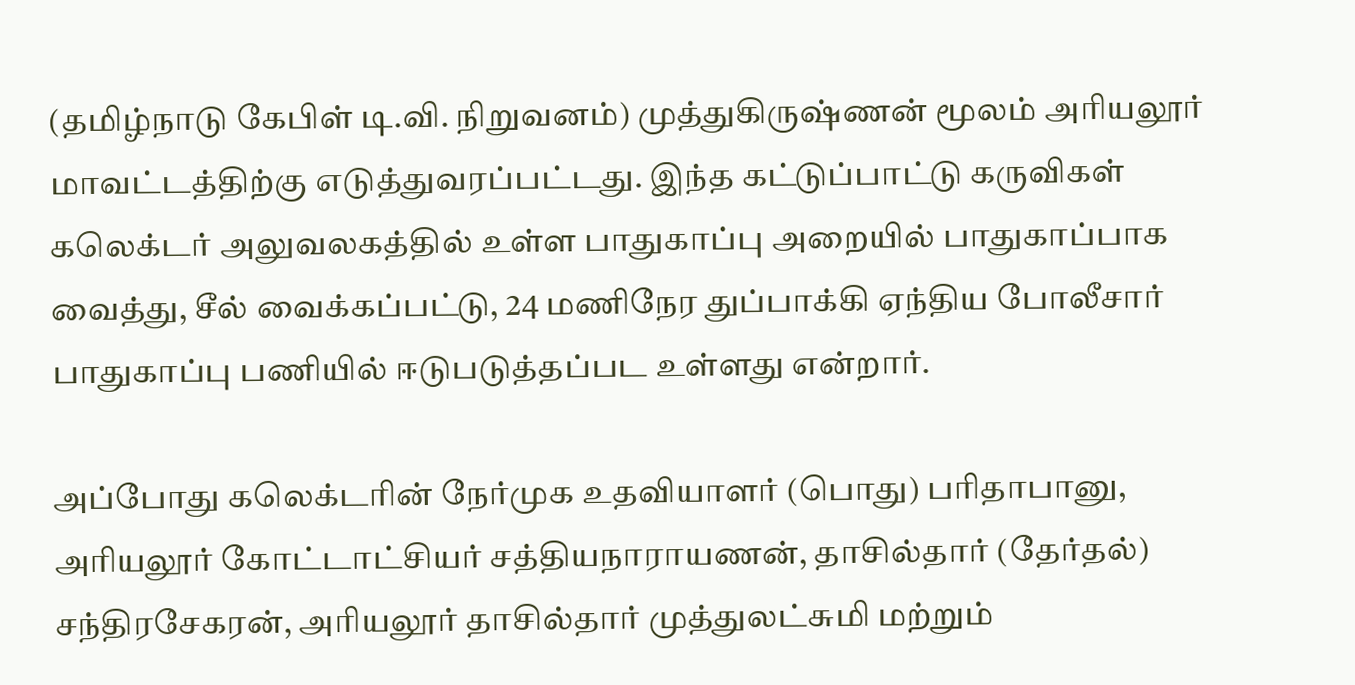(தமிழ்நாடு கேபிள் டி.வி. நிறுவனம்) முத்துகிருஷ்ணன் மூலம் அரியலூர் மாவட்டத்திற்கு எடுத்துவரப்பட்டது. இந்த கட்டுப்பாட்டு கருவிகள் கலெக்டர் அலுவலகத்தில் உள்ள பாதுகாப்பு அறையில் பாதுகாப்பாக வைத்து, சீல் வைக்கப்பட்டு, 24 மணிநேர துப்பாக்கி ஏந்திய போலீசார் பாதுகாப்பு பணியில் ஈடுபடுத்தப்பட உள்ளது என்றார்.

அப்போது கலெக்டரின் நேர்முக உதவியாளர் (பொது) பரிதாபானு, அரியலூர் கோட்டாட்சியர் சத்தியநாராயணன், தாசில்தார் (தேர்தல்) சந்திரசேகரன், அரியலூர் தாசில்தார் முத்துலட்சுமி மற்றும்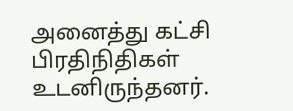அனைத்து கட்சி பிரதிநிதிகள் உடனிருந்தனர்.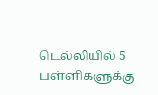டெல்லியில் 5 பள்ளிகளுக்கு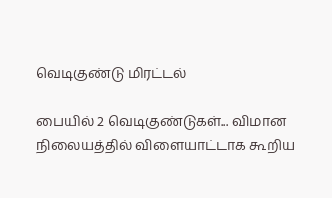வெடிகுண்டு மிரட்டல்

பையில் 2 வெடிகுண்டுகள்... விமான நிலையத்தில் விளையாட்டாக கூறிய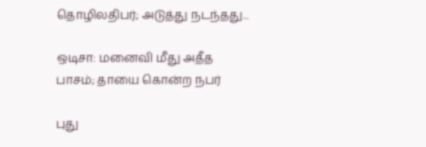தொழிலதிபர்; அடுத்து நடந்தது...

ஒடிசா: மனைவி மீது அதீத பாசம்; தாயை கொன்ற நபர்

புது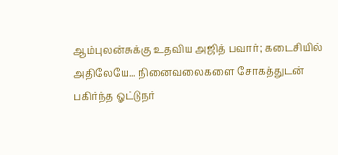ஆம்புலன்சுக்கு உதவிய அஜித் பவார்; கடைசியில் அதிலேயே... நினைவலைகளை சோகத்துடன் பகிர்ந்த ஓட்டுநர்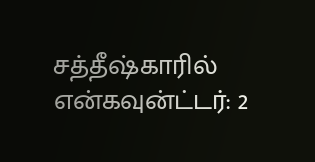சத்தீஷ்காரில் என்கவுன்ட்டர்: 2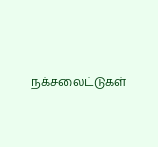நக்சலைட்டுகள்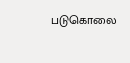படுகொலை